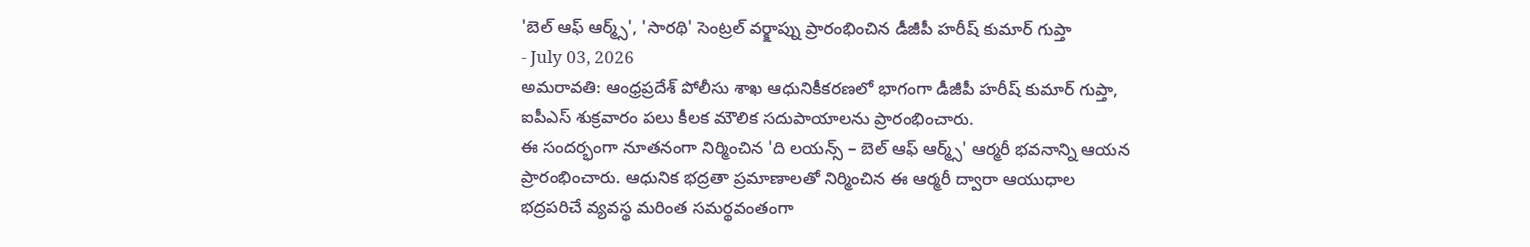'బెల్ ఆఫ్ ఆర్మ్స్', 'సారథి' సెంట్రల్ వర్క్షాప్ను ప్రారంభించిన డీజీపీ హరీష్ కుమార్ గుప్తా
- July 03, 2026
అమరావతి: ఆంధ్రప్రదేశ్ పోలీసు శాఖ ఆధునికీకరణలో భాగంగా డీజీపీ హరీష్ కుమార్ గుప్తా, ఐపీఎస్ శుక్రవారం పలు కీలక మౌలిక సదుపాయాలను ప్రారంభించారు.
ఈ సందర్భంగా నూతనంగా నిర్మించిన 'ది లయన్స్ – బెల్ ఆఫ్ ఆర్మ్స్' ఆర్మరీ భవనాన్ని ఆయన ప్రారంభించారు. ఆధునిక భద్రతా ప్రమాణాలతో నిర్మించిన ఈ ఆర్మరీ ద్వారా ఆయుధాల భద్రపరిచే వ్యవస్థ మరింత సమర్థవంతంగా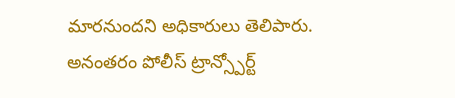మారనుందని అధికారులు తెలిపారు.
అనంతరం పోలీస్ ట్రాన్స్పోర్ట్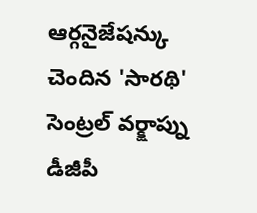ఆర్గనైజేషన్కు చెందిన 'సారథి' సెంట్రల్ వర్క్షాప్ను డీజీపీ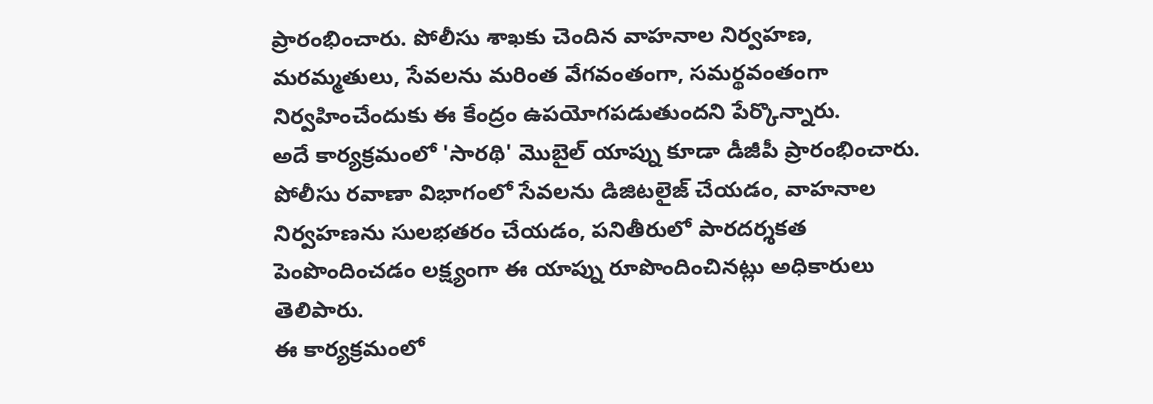ప్రారంభించారు. పోలీసు శాఖకు చెందిన వాహనాల నిర్వహణ, మరమ్మతులు, సేవలను మరింత వేగవంతంగా, సమర్థవంతంగా నిర్వహించేందుకు ఈ కేంద్రం ఉపయోగపడుతుందని పేర్కొన్నారు.
అదే కార్యక్రమంలో 'సారథి' మొబైల్ యాప్ను కూడా డీజీపీ ప్రారంభించారు. పోలీసు రవాణా విభాగంలో సేవలను డిజిటలైజ్ చేయడం, వాహనాల నిర్వహణను సులభతరం చేయడం, పనితీరులో పారదర్శకత పెంపొందించడం లక్ష్యంగా ఈ యాప్ను రూపొందించినట్లు అధికారులు తెలిపారు.
ఈ కార్యక్రమంలో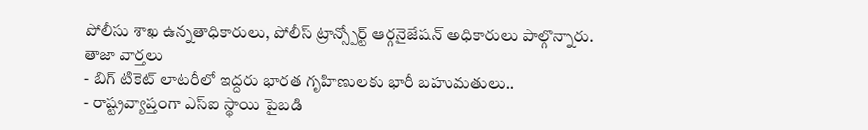పోలీసు శాఖ ఉన్నతాధికారులు, పోలీస్ ట్రాన్స్పోర్ట్ ఆర్గనైజేషన్ అధికారులు పాల్గొన్నారు.
తాజా వార్తలు
- బిగ్ టికెట్ లాటరీలో ఇద్దరు భారత గృహిణులకు భారీ బహుమతులు..
- రాష్ట్రవ్యాప్తంగా ఎస్ఐ స్థాయి పైబడి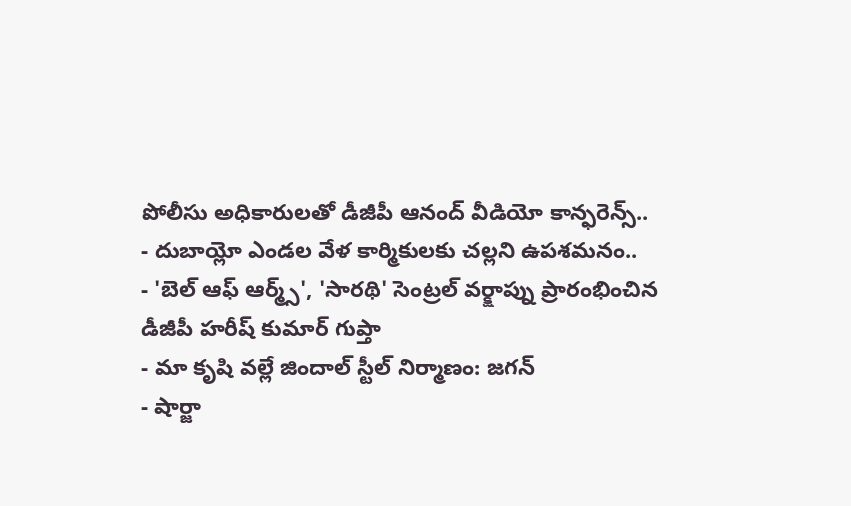పోలీసు అధికారులతో డీజీపీ ఆనంద్ వీడియో కాన్ఫరెన్స్..
- దుబాయ్లో ఎండల వేళ కార్మికులకు చల్లని ఉపశమనం..
- 'బెల్ ఆఫ్ ఆర్మ్స్', 'సారథి' సెంట్రల్ వర్క్షాప్ను ప్రారంభించిన డీజీపీ హరీష్ కుమార్ గుప్తా
- మా కృషి వల్లే జిందాల్ స్టీల్ నిర్మాణం: జగన్
- షార్జా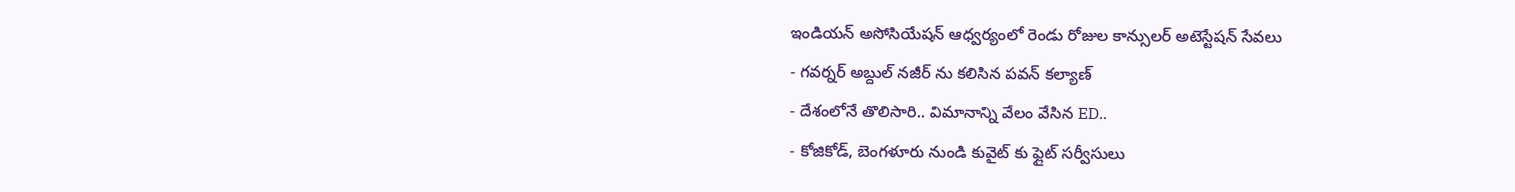ఇండియన్ అసోసియేషన్ ఆధ్వర్యంలో రెండు రోజుల కాన్సులర్ అటెస్టేషన్ సేవలు
- గవర్నర్ అబ్దుల్ నజీర్ ను కలిసిన పవన్ కల్యాణ్
- దేశంలోనే తొలిసారి.. విమానాన్ని వేలం వేసిన ED..
- కోజికోడ్, బెంగళూరు నుండి కువైట్ కు ఫ్లైట్ సర్వీసులు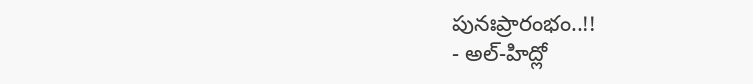పునఃప్రారంభం..!!
- అల్-హిద్లో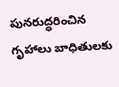పునరుద్ధరించిన గృహాలు బాధితులకు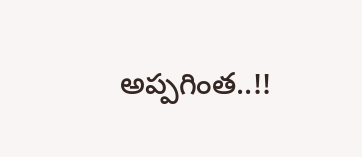అప్పగింత..!!